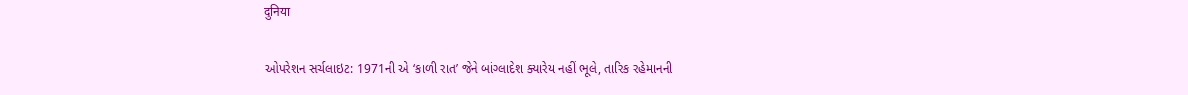दुनिया

ઓપરેશન સર્ચલાઇટ: 1971ની એ ‘કાળી રાત’ જેને બાંગ્લાદેશ ક્યારેય નહીં ભૂલે, તારિક રહેમાનની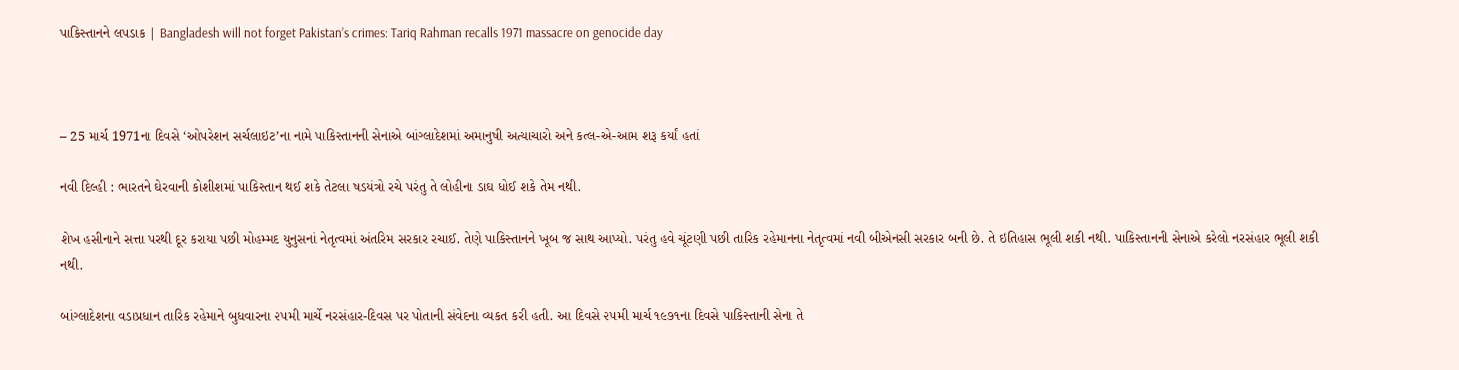પાકિસ્તાનને લપડાક | Bangladesh will not forget Pakistan’s crimes: Tariq Rahman recalls 1971 massacre on genocide day



– 25 માર્ચ 1971ના દિવસે ‘ઓપરેશન સર્ચલાઇટ’ના નામે પાકિસ્તાનની સેનાએ બાંગ્લાદેશમાં અમાનુષી અત્યાચારો અને કત્લ-એ-આમ શરૂ કર્યાં હતાં

નવી દિલ્હી : ભારતને ઘેરવાની કોશીશમાં પાકિસ્તાન થઈ શકે તેટલા ષડયંત્રો રચે પરંતુ તે લોહીના ડાઘ ધોઈ શકે તેમ નથી.

શેખ હસીનાને સત્તા પરથી દૂર કરાયા પછી મોહમ્મદ યુનુસનાં નેતૃત્વમાં અંતરિમ સરકાર રચાઈ. તેણે પાકિસ્તાનને ખૂબ જ સાથ આપ્યો. પરંતુ હવે ચૂંટણી પછી તારિક રહેમાનના નેતૃત્વમાં નવી બીએનસી સરકાર બની છે. તે ઇતિહાસ ભૂલી શકી નથી. પાકિસ્તાનની સેનાએ કરેલો નરસંહાર ભૂલી શકી નથી.

બાંગ્લાદેશના વડાપ્રધાન તારિક રહેમાને બુધવારના ૨૫મી માર્ચે નરસંહાર-દિવસ પર પોતાની સંવેદના વ્યકત કરી હતી. આ દિવસે ૨૫મી માર્ચ ૧૯૭૧ના દિવસે પાકિસ્તાની સેના તે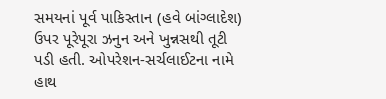સમયનાં પૂર્વ પાકિસ્તાન (હવે બાંગ્લાદેશ) ઉપર પૂરેપૂરા ઝનુન અને ખુન્નસથી તૂટી પડી હતી. ઓપરેશન-સર્ચલાઈટના નામે હાથ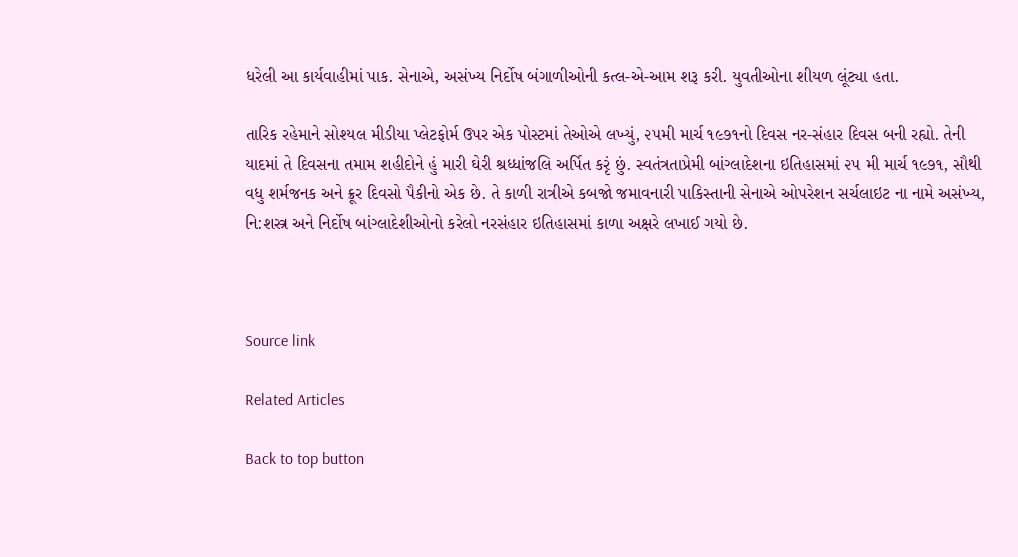ધરેલી આ કાર્યવાહીમાં પાક. સેનાએ, અસંખ્ય નિર્દોષ બંગાળીઓની કત્લ-એ-આમ શરૂ કરી. યુવતીઓના શીયળ લૂંટ્યા હતા.

તારિક રહેમાને સોશ્યલ મીડીયા પ્લેટફોર્મ ઉપર એક પોસ્ટમાં તેઓએ લખ્યું, ૨૫મી માર્ચ ૧૯૭૧નો દિવસ નર-સંહાર દિવસ બની રહ્યો. તેની યાદમાં તે દિવસના તમામ શહીદોને હું મારી ઘેરી શ્રધ્ધાંજલિ અર્પિત કરૃં છું. સ્વતંત્રતાપ્રેમી બાંગ્લાદેશના ઇતિહાસમાં ૨૫ મી માર્ચ ૧૯૭૧, સૌથી વધુ શર્મજનક અને ક્રૂર દિવસો પૈકીનો એક છે. તે કાળી રાત્રીએ કબજો જમાવનારી પાકિસ્તાની સેનાએ ઓપરેશન સર્ચલાઇટ ના નામે અસંખ્ય, નિ:શસ્ત્ર અને નિર્દોષ બાંગ્લાદેશીઓનો કરેલો નરસંહાર ઇતિહાસમાં કાળા અક્ષરે લખાઈ ગયો છે.



Source link

Related Articles

Back to top button